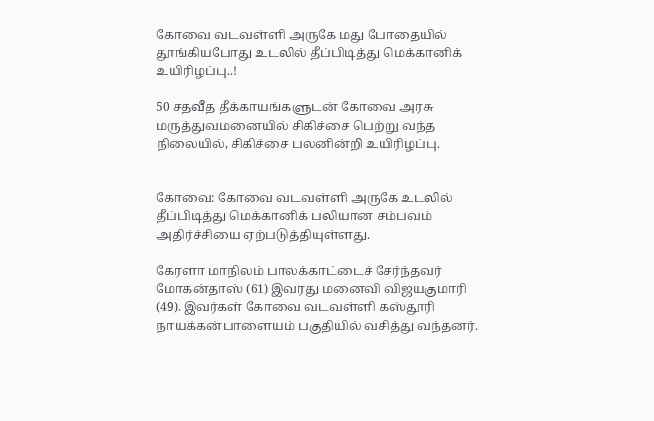கோவை வடவள்ளி அருகே மது போதையில் தூங்கியபோது உடலில் தீப்பிடித்து மெக்கானிக் உயிரிழப்பு..!

50 சதவீத தீக்காயங்களுடன் கோவை அரசு மருத்துவமனையில் சிகிச்சை பெற்று வந்த நிலையில், சிகிச்சை பலனின்றி உயிரிழப்பு.


கோவை: கோவை வடவள்ளி அருகே உடலில் தீப்பிடித்து மெக்கானிக் பலியான சம்பவம் அதிர்ச்சியை ஏற்படுத்தியுள்ளது.

கேரளா மாநிலம் பாலக்காட்டைச் சேர்ந்தவர் மோகன்தாஸ் (61) இவரது மனைவி விஜயகுமாரி (49). இவர்கள் கோவை வடவள்ளி கஸ்தூரி நாயக்கன்பாளையம் பகுதியில் வசித்து வந்தனர்.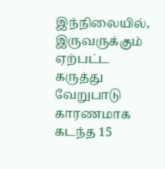இந்நிலையில், இருவருக்கும் ஏற்பட்ட கருத்து வேறுபாடு காரணமாக கடந்த 15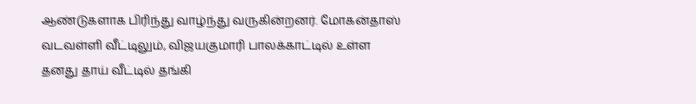ஆண்டுகளாக பிரிந்து வாழ்ந்து வருகின்றனர். மோகன்தாஸ் வடவள்ளி வீட்டிலும், விஜயகுமாரி பாலக்காட்டில் உள்ள தனது தாய் வீட்டில் தங்கி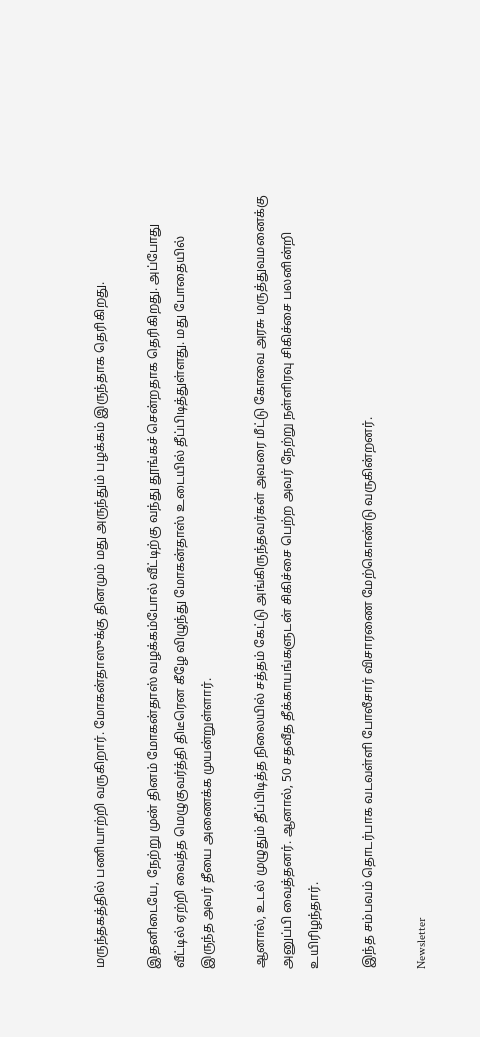மருந்தகத்தில் பணியாற்றி வருகிறார். மோகன்தாஸுக்கு தினமும் மது அருந்தும் பழக்கம் இருந்தாக தெரிகிறது.

இதனிடையே, நேற்று முன் தினம் மோகன்தாஸ் வழக்கம்போல் வீட்டிற்கு வந்து தூங்கச் சென்றதாக தெரிகிறது. அப்போது வீட்டில் ஏற்றி வைத்த மெழுகுவர்த்தி திடீரென கீழே விழுந்து மோகன்தாஸ் உடையில் தீப்பிடித்துள்ளது. மது போதையில் இருந்த அவர் தீயை அணைக்க முயன்றுள்ளார்.

ஆனால், உடல் முழுதும் தீப்பிடித்த நிலையில் சத்தம் கேட்டு அங்கிருந்தவர்கள் அவரை மீட்டு கோவை அரசு மருத்துவமனைக்கு அனுப்பி வைத்தனர். ஆனால், 50 சதவீத தீக்காயங்களுடன் சிகிச்சை பெற்ற அவர் நேற்று நள்ளிரவு சிகிச்சை பலனின்றி உயிரிழந்தார்.

இந்த சம்பவம் தொடர்பாக வடவள்ளி போலீசார் விசாரணை மேற்கொண்டு வருகின்றனர்.

Newsletter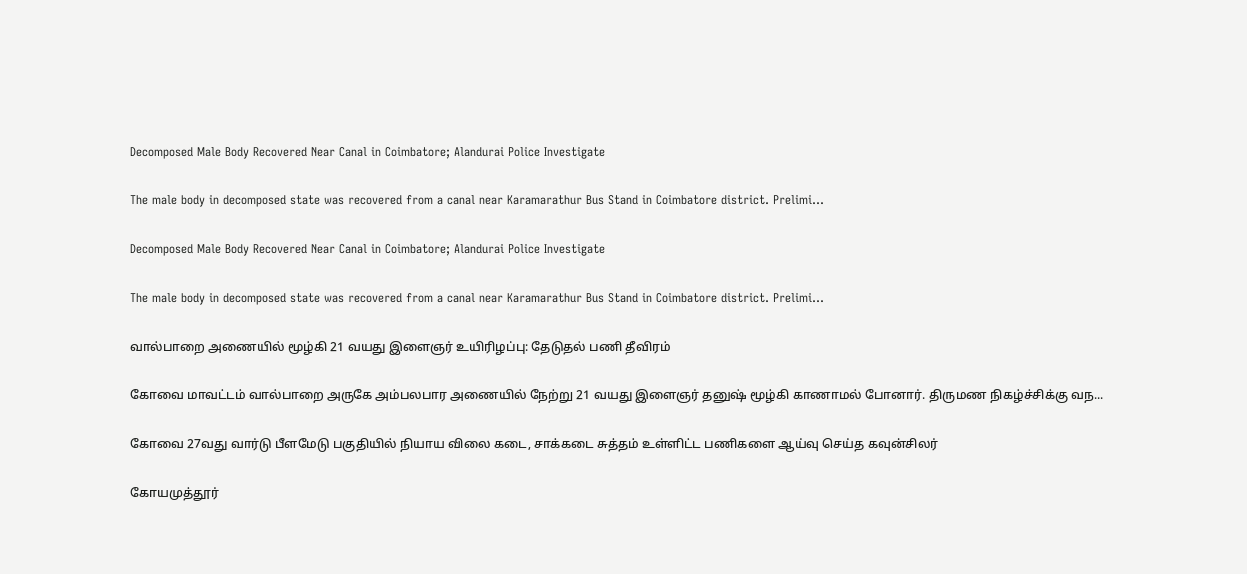Decomposed Male Body Recovered Near Canal in Coimbatore; Alandurai Police Investigate

The male body in decomposed state was recovered from a canal near Karamarathur Bus Stand in Coimbatore district. Prelimi...

Decomposed Male Body Recovered Near Canal in Coimbatore; Alandurai Police Investigate

The male body in decomposed state was recovered from a canal near Karamarathur Bus Stand in Coimbatore district. Prelimi...

வால்பாறை அணையில் மூழ்கி 21 வயது இளைஞர் உயிரிழப்பு: தேடுதல் பணி தீவிரம்

கோவை மாவட்டம் வால்பாறை அருகே அம்பலபார அணையில் நேற்று 21 வயது இளைஞர் தனுஷ் மூழ்கி காணாமல் போனார். திருமண நிகழ்ச்சிக்கு வந...

கோவை 27வது வார்டு பீளமேடு பகுதியில் நியாய விலை கடை, சாக்கடை சுத்தம் உள்ளிட்ட பணிகளை ஆய்வு செய்த கவுன்சிலர்

கோயமுத்தூர்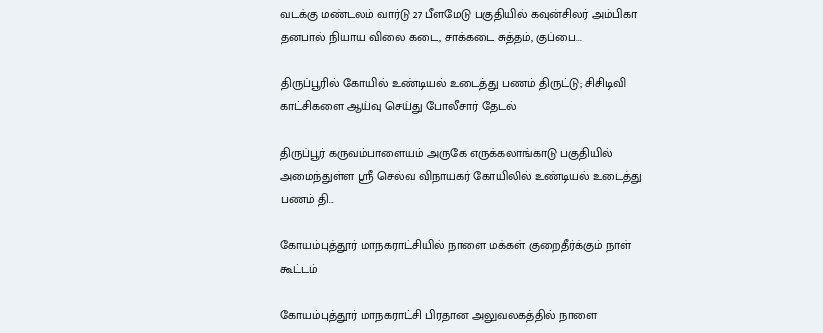வடக்கு மண்டலம் வார்டு 27 பீளமேடு பகுதியில் கவுன்சிலர் அம்பிகா தனபால் நியாய விலை கடை, சாக்கடை சுத்தம், குப்பை...

திருப்பூரில் கோயில் உண்டியல் உடைத்து பணம் திருட்டு; சிசிடிவி காட்சிகளை ஆய்வு செய்து போலீசார் தேடல்

திருப்பூர் கருவம்பாளையம் அருகே எருக்கலாங்காடு பகுதியில் அமைந்துள்ள ஸ்ரீ செல்வ விநாயகர் கோயிலில் உண்டியல் உடைத்து பணம் தி...

கோயம்புத்தூர் மாநகராட்சியில் நாளை மக்கள் குறைதீர்க்கும் நாள் கூட்டம்

கோயம்புத்தூர் மாநகராட்சி பிரதான அலுவலகத்தில் நாளை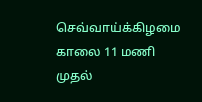செவ்வாய்க்கிழமை காலை 11 மணி முதல்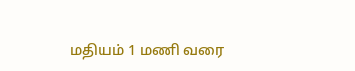மதியம் 1 மணி வரை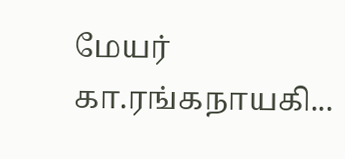மேயர் கா.ரங்கநாயகி...